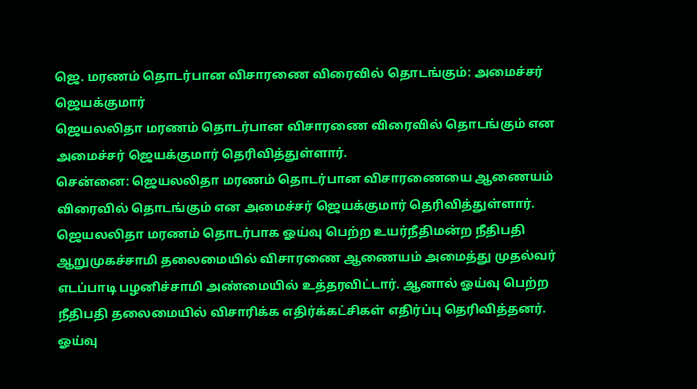ஜெ. மரணம் தொடர்பான விசாரணை விரைவில் தொடங்கும்: அமைச்சர் ஜெயக்குமார்
ஜெயலலிதா மரணம் தொடர்பான விசாரணை விரைவில் தொடங்கும் என அமைச்சர் ஜெயக்குமார் தெரிவித்துள்ளார்.
சென்னை: ஜெயலலிதா மரணம் தொடர்பான விசாரணையை ஆணையம் விரைவில் தொடங்கும் என அமைச்சர் ஜெயக்குமார் தெரிவித்துள்ளார்.
ஜெயலலிதா மரணம் தொடர்பாக ஓய்வு பெற்ற உயர்நீதிமன்ற நீதிபதி ஆறுமுகச்சாமி தலைமையில் விசாரணை ஆணையம் அமைத்து முதல்வர் எடப்பாடி பழனிச்சாமி அண்மையில் உத்தரவிட்டார். ஆனால் ஓய்வு பெற்ற நீதிபதி தலைமையில் விசாரிக்க எதிர்க்கட்சிகள் எதிர்ப்பு தெரிவித்தனர்.
ஓய்வு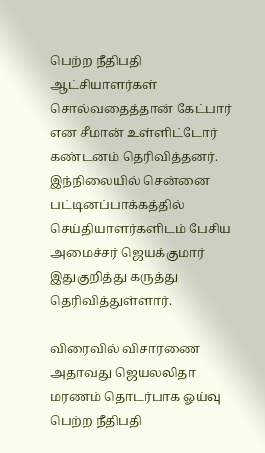பெற்ற நீதிபதி ஆட்சியாளர்கள் சொல்வதைத்தான் கேட்பார் என சீமான் உள்ளிட்டோர் கண்டனம் தெரிவித்தனர். இந்நிலையில் சென்னை பட்டினப்பாக்கத்தில் செய்தியாளர்களிடம் பேசிய அமைச்சர் ஜெயக்குமார் இதுகுறித்து கருத்து தெரிவித்துள்ளார்.

விரைவில் விசாரணை
அதாவது ஜெயலலிதா மரணம் தொடர்பாக ஓய்வு பெற்ற நீதிபதி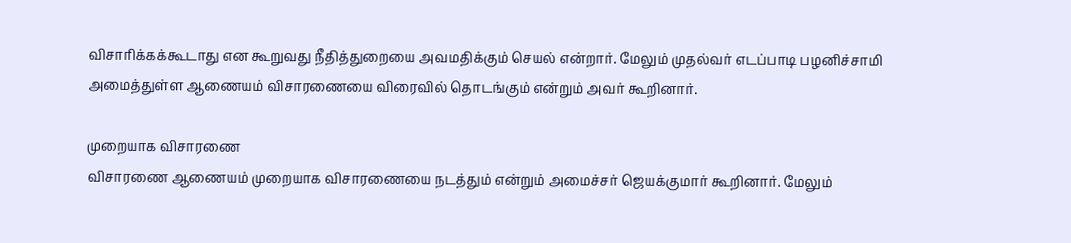விசாரிக்கக்கூடாது என கூறுவது நீதித்துறையை அவமதிக்கும் செயல் என்றார். மேலும் முதல்வர் எடப்பாடி பழனிச்சாமி அமைத்துள்ள ஆணையம் விசாரணையை விரைவில் தொடங்கும் என்றும் அவர் கூறினார்.

முறையாக விசாரணை
விசாரணை ஆணையம் முறையாக விசாரணையை நடத்தும் என்றும் அமைச்சர் ஜெயக்குமார் கூறினார். மேலும்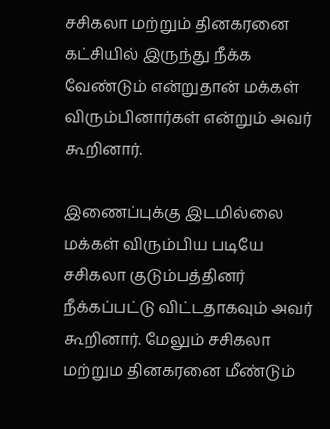சசிகலா மற்றும் தினகரனை கட்சியில் இருந்து நீக்க வேண்டும் என்றுதான் மக்கள் விரும்பினார்கள் என்றும் அவர் கூறினார்.

இணைப்புக்கு இடமில்லை
மக்கள் விரும்பிய படியே சசிகலா குடும்பத்தினர் நீக்கப்பட்டு விட்டதாகவும் அவர் கூறினார். மேலும் சசிகலா மற்றும தினகரனை மீண்டும்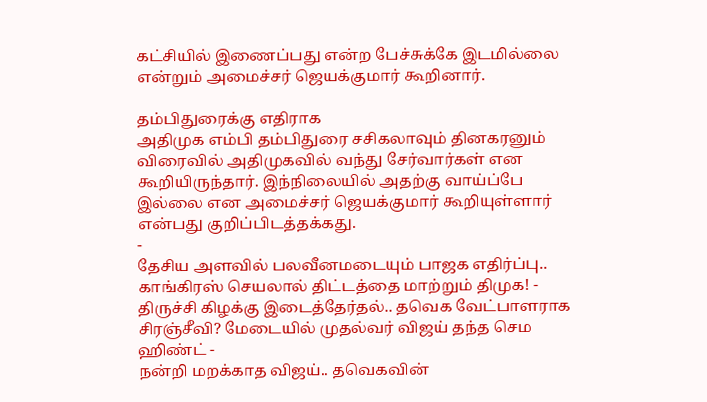கட்சியில் இணைப்பது என்ற பேச்சுக்கே இடமில்லை என்றும் அமைச்சர் ஜெயக்குமார் கூறினார்.

தம்பிதுரைக்கு எதிராக
அதிமுக எம்பி தம்பிதுரை சசிகலாவும் தினகரனும் விரைவில் அதிமுகவில் வந்து சேர்வார்கள் என கூறியிருந்தார். இந்நிலையில் அதற்கு வாய்ப்பே இல்லை என அமைச்சர் ஜெயக்குமார் கூறியுள்ளார் என்பது குறிப்பிடத்தக்கது.
-
தேசிய அளவில் பலவீனமடையும் பாஜக எதிர்ப்பு.. காங்கிரஸ் செயலால் திட்டத்தை மாற்றும் திமுக! -
திருச்சி கிழக்கு இடைத்தேர்தல்.. தவெக வேட்பாளராக சிரஞ்சீவி? மேடையில் முதல்வர் விஜய் தந்த செம ஹிண்ட் -
நன்றி மறக்காத விஜய்.. தவெகவின்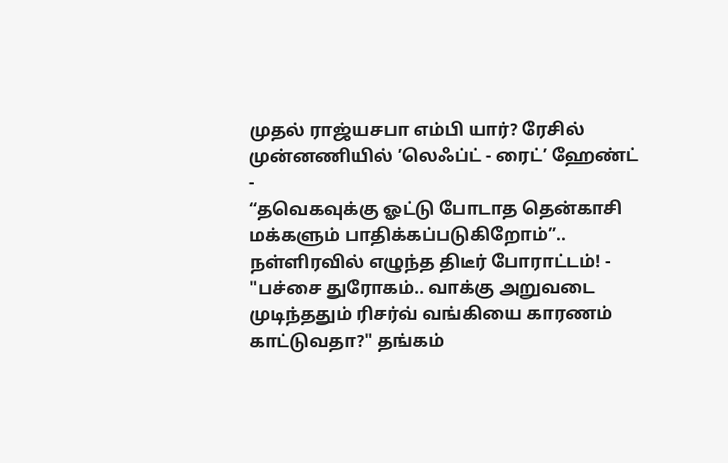முதல் ராஜ்யசபா எம்பி யார்? ரேசில் முன்னணியில் ’லெஃப்ட் - ரைட்’ ஹேண்ட் -
“தவெகவுக்கு ஓட்டு போடாத தென்காசி மக்களும் பாதிக்கப்படுகிறோம்”.. நள்ளிரவில் எழுந்த திடீர் போராட்டம்! -
"பச்சை துரோகம்.. வாக்கு அறுவடை முடிந்ததும் ரிசர்வ் வங்கியை காரணம் காட்டுவதா?" தங்கம்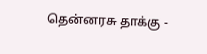தென்னரசு தாக்கு -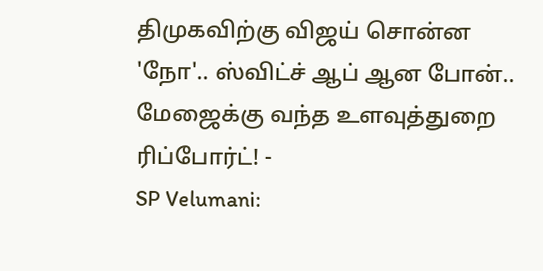திமுகவிற்கு விஜய் சொன்ன 'நோ'.. ஸ்விட்ச் ஆப் ஆன போன்.. மேஜைக்கு வந்த உளவுத்துறை ரிப்போர்ட்! -
SP Velumani: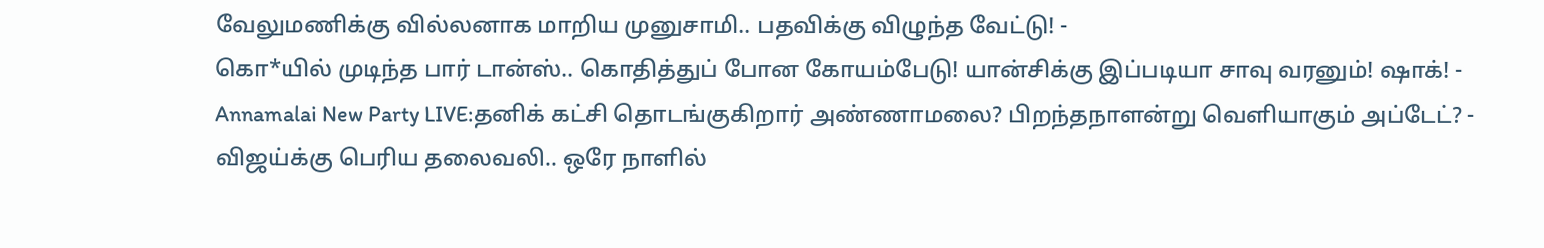வேலுமணிக்கு வில்லனாக மாறிய முனுசாமி.. பதவிக்கு விழுந்த வேட்டு! -
கொ*யில் முடிந்த பார் டான்ஸ்.. கொதித்துப் போன கோயம்பேடு! யான்சிக்கு இப்படியா சாவு வரனும்! ஷாக்! -
Annamalai New Party LIVE:தனிக் கட்சி தொடங்குகிறார் அண்ணாமலை? பிறந்தநாளன்று வெளியாகும் அப்டேட்? -
விஜய்க்கு பெரிய தலைவலி.. ஒரே நாளில்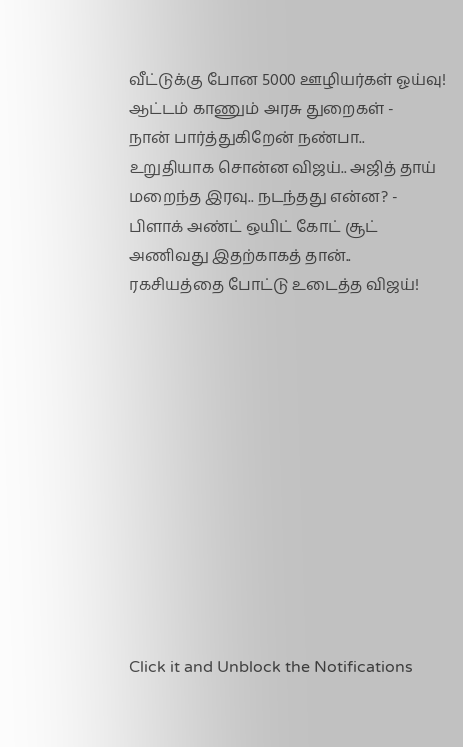வீட்டுக்கு போன 5000 ஊழியர்கள் ஓய்வு! ஆட்டம் காணும் அரசு துறைகள் -
நான் பார்த்துகிறேன் நண்பா.. உறுதியாக சொன்ன விஜய்.. அஜித் தாய் மறைந்த இரவு.. நடந்தது என்ன? -
பிளாக் அண்ட் ஒயிட் கோட் சூட் அணிவது இதற்காகத் தான்.. ரகசியத்தை போட்டு உடைத்த விஜய்!












Click it and Unblock the Notifications